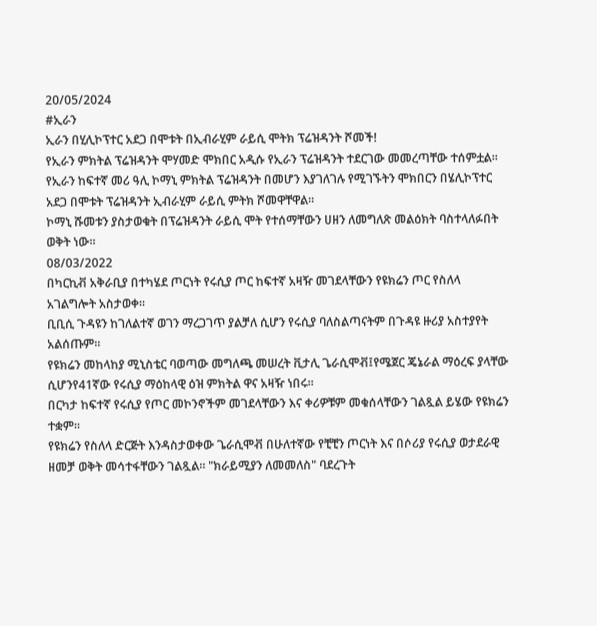20/05/2024
#ኢራን
ኢራን በሂሊኮፕተር አደጋ በሞቱት በኢብራሂም ራይሲ ሞትክ ፕሬዝዳንት ሾመች!
የኢራን ምክትል ፕሬዝዳንት ሞሃመድ ሞክበር አዲሱ የኢራን ፕሬዝዳንት ተደርገው መመረጣቸው ተሰምቷል፡፡
የኢራን ከፍተኛ መሪ ዓሊ ኮማኒ ምክትል ፕሬዝዳንት በመሆን እያገለገሉ የሚገኙትን ሞክበርን በሄሊኮፕተር አደጋ በሞቱት ፕሬዝዳንት ኢብራሂም ራይሲ ምትክ ሾመዋቸዋል፡፡
ኮማኒ ሹመቱን ያስታወቁት በፕሬዝዳንት ራይሲ ሞት የተሰማቸውን ሀዘን ለመግለጽ መልዕክት ባስተላለፉበት ወቅት ነው፡፡
08/03/2022
በካርኪቭ አቅራቢያ በተካሄደ ጦርነት የሩሲያ ጦር ከፍተኛ አዛዥ መገደላቸውን የዩክሬን ጦር የስለላ አገልግሎት አስታወቀ።
ቢቢሲ ጉዳዩን ከገለልተኛ ወገን ማረጋገጥ ያልቻለ ሲሆን የሩሲያ ባለስልጣናትም በጉዳዩ ዙሪያ አስተያየት አልሰጡም።
የዩክሬን መከላከያ ሚኒስቴር ባወጣው መግለጫ መሠረት ቪታሊ ጌራሲሞቭ፤የሜጀር ጄኔራል ማዕረፍ ያላቸው ሲሆንየ41ኛው የሩሲያ ማዕከላዊ ዕዝ ምክትል ዋና አዛዥ ነበሩ።
በርካታ ከፍተኛ የሩሲያ የጦር መኮንኖችም መገደላቸውን እና ቀሪዎቹም መቁሰላቸውን ገልጿል ይሄው የዩክሬን ተቋም።
የዩክሬን የስለላ ድርጅት እንዳስታወቀው ጌራሲሞቭ በሁለተኛው የቺቺን ጦርነት እና በሶሪያ የሩሲያ ወታደራዊ ዘመቻ ወቅት መሳተፋቸውን ገልጿል። "ክራይሚያን ለመመለስ" ባደረጉት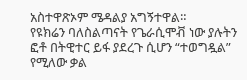አስተዋጽኦም ሜዳልያ አግኝተዋል።
የዩክሬን ባለስልጣናት የጌራሲሞቭ ነው ያሉትን ፎቶ በትዊተር ይፋ ያደረጉ ሲሆን “ተወግዷል” የሚለው ቃል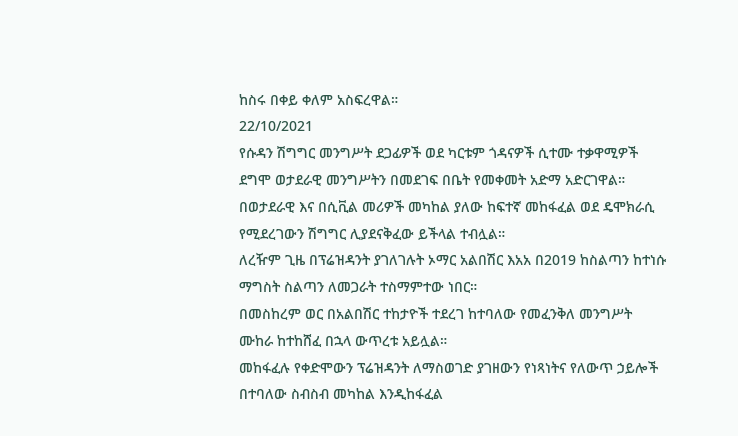ከስሩ በቀይ ቀለም አስፍረዋል።
22/10/2021
የሱዳን ሽግግር መንግሥት ደጋፊዎች ወደ ካርቱም ጎዳናዎች ሲተሙ ተቃዋሚዎች ደግሞ ወታደራዊ መንግሥትን በመደገፍ በቤት የመቀመት አድማ አድርገዋል።
በወታደራዊ እና በሲቪል መሪዎች መካከል ያለው ከፍተኛ መከፋፈል ወደ ዴሞክራሲ የሚደረገውን ሽግግር ሊያደናቅፈው ይችላል ተብሏል።
ለረዥም ጊዜ በፕሬዝዳንት ያገለገሉት ኦማር አልበሽር እአአ በ2019 ከስልጣን ከተነሱ ማግስት ስልጣን ለመጋራት ተስማምተው ነበር።
በመስከረም ወር በአልበሽር ተከታዮች ተደረገ ከተባለው የመፈንቅለ መንግሥት ሙከራ ከተከሸፈ በኋላ ውጥረቱ አይሏል።
መከፋፈሉ የቀድሞውን ፕሬዝዳንት ለማስወገድ ያገዘውን የነጻነትና የለውጥ ኃይሎች በተባለው ስብስብ መካከል እንዲከፋፈል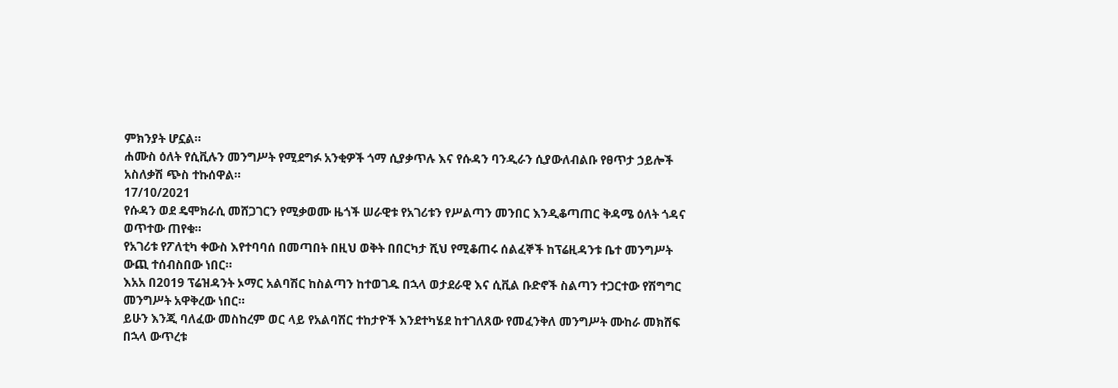ምክንያት ሆኗል።
ሐሙስ ዕለት የሲቪሉን መንግሥት የሚደግፉ አንቂዎች ጎማ ሲያቃጥሉ እና የሱዳን ባንዲራን ሲያውለብልቡ የፀጥታ ኃይሎች አስለቃሽ ጭስ ተኩሰዋል።
17/10/2021
የሱዳን ወደ ዴሞክራሲ መሸጋገርን የሚቃወሙ ዜጎች ሠራዊቱ የአገሪቱን የሥልጣን መንበር እንዲቆጣጠር ቅዳሜ ዕለት ጎዳና ወጥተው ጠየቁ።
የአገሪቱ የፖለቲካ ቀውስ እየተባባሰ በመጣበት በዚህ ወቅት በበርካታ ሺህ የሚቆጠሩ ሰልፈኞች ከፕሬዚዳንቱ ቤተ መንግሥት ውጪ ተሰብስበው ነበር።
እአአ በ2019 ፕሬዝዳንት ኦማር አልባሽር ከስልጣን ከተወገዱ በኋላ ወታደራዊ እና ሲቪል ቡድኖች ስልጣን ተጋርተው የሽግግር መንግሥት አዋቅረው ነበር።
ይሁን እንጂ ባለፈው መስከረም ወር ላይ የአልባሽር ተከታዮች እንደተካሄደ ከተገለጸው የመፈንቅለ መንግሥት ሙከራ መክሸፍ በኋላ ውጥረቱ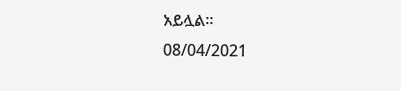አይሏል።
08/04/2021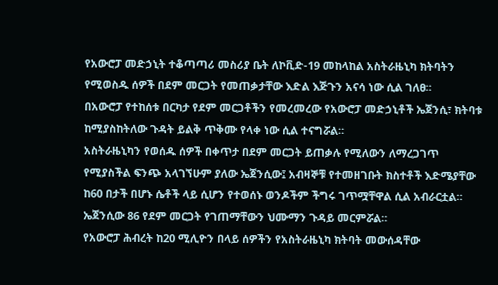የአውሮፓ መድኃኒት ተቆጣጣሪ መስሪያ ቤት ለኮቪድ-19 መከላከል አስትራዜኒካ ክትባትን የሚወስዱ ሰዎች በደም መርጋት የመጠቃታቸው እድል እጅጉን አናሳ ነው ሲል ገለፀ።
በአውሮፓ የተከሰቱ በርካታ የደም መርጋቶችን የመረመረው የአውሮፓ መድኃኒቶች ኤጀንሲ፣ ክትባቱ ከሚያስከትለው ጉዳት ይልቅ ጥቅሙ የላቀ ነው ሲል ተናግሯል።
አስትራዜኒካን የወሰዱ ሰዎች በቀጥታ በደም መርጋት ይጠቃሉ የሚለውን ለማረጋገጥ የሚያስችል ፍንጭ አላገኘሁም ያለው ኤጀንሲው፤ አብዛኞቹ የተመዘገቡት ክስተቶች እድሜያቸው ከ60 በታች በሆኑ ሴቶች ላይ ሲሆን የተወሰኑ ወንዶችም ችግሩ ገጥሟቸዋል ሲል አብራርቷል።
ኤጀንሲው 86 የደም መርጋት የገጠማቸውን ህሙማን ጉዳይ መርምሯል።
የአውሮፓ ሕብረት ከ20 ሚሊዮን በላይ ሰዎችን የአስትራዜኒካ ክትባት መውሰዳቸው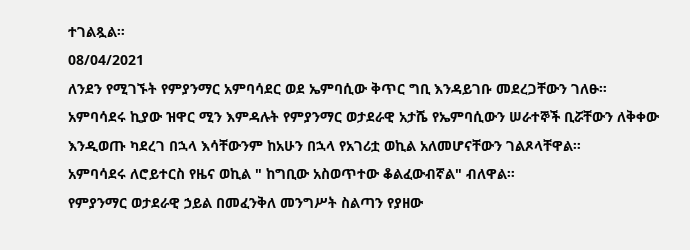ተገልጿል።
08/04/2021
ለንደን የሚገኙት የምያንማር አምባሳደር ወደ ኤምባሲው ቅጥር ግቢ እንዳይገቡ መደረጋቸውን ገለፁ።
አምባሳደሩ ኪያው ዝዋር ሚን እምዳሉት የምያንማር ወታደራዊ አታሼ የኤምባሲውን ሠራተኞች ቢሯቸውን ለቅቀው እንዲወጡ ካደረገ በኋላ እሳቸውንም ከአሁን በኋላ የአገሪቷ ወኪል አለመሆናቸውን ገልጾላቸዋል።
አምባሳደሩ ለሮይተርስ የዜና ወኪል " ከግቢው አስወጥተው ቆልፈውብኛል" ብለዋል።
የምያንማር ወታደራዊ ኃይል በመፈንቅለ መንግሥት ስልጣን የያዘው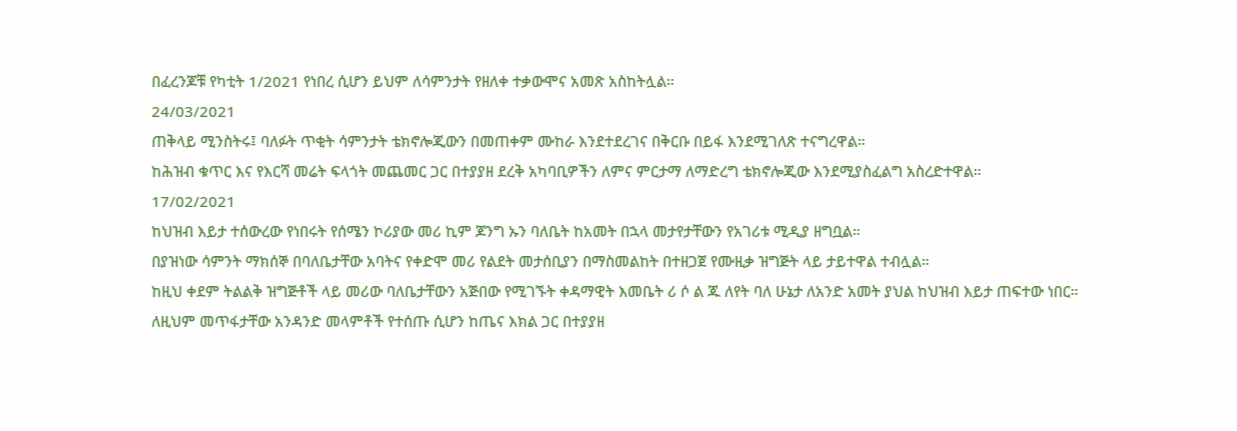በፈረንጆቹ የካቲት 1/2021 የነበረ ሲሆን ይህም ለሳምንታት የዘለቀ ተቃውሞና አመጽ አስከትሏል።
24/03/2021
ጠቅላይ ሚንስትሩ፤ ባለፉት ጥቂት ሳምንታት ቴክኖሎጂውን በመጠቀም ሙከራ እንደተደረገና በቅርቡ በይፋ እንደሚገለጽ ተናግረዋል።
ከሕዝብ ቁጥር እና የእርሻ መሬት ፍላጎት መጨመር ጋር በተያያዘ ደረቅ አካባቢዎችን ለምና ምርታማ ለማድረግ ቴክኖሎጂው እንደሚያስፈልግ አስረድተዋል።
17/02/2021
ከህዝብ እይታ ተሰውረው የነበሩት የሰሜን ኮሪያው መሪ ኪም ጆንግ ኡን ባለቤት ከአመት በኋላ መታየታቸውን የአገሪቱ ሚዲያ ዘግቧል።
በያዝነው ሳምንት ማክሰኞ በባለቤታቸው አባትና የቀድሞ መሪ የልደት መታሰቢያን በማስመልከት በተዘጋጀ የሙዚቃ ዝግጅት ላይ ታይተዋል ተብሏል።
ከዚህ ቀደም ትልልቅ ዝግጅቶች ላይ መሪው ባለቤታቸውን አጅበው የሚገኙት ቀዳማዊት እመቤት ሪ ሶ ል ጁ ለየት ባለ ሁኔታ ለአንድ አመት ያህል ከህዝብ እይታ ጠፍተው ነበር።
ለዚህም መጥፋታቸው አንዳንድ መላምቶች የተሰጡ ሲሆን ከጤና እክል ጋር በተያያዘ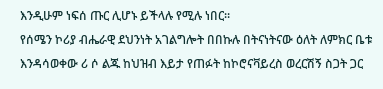እንዲሁም ነፍሰ ጡር ሊሆኑ ይችላሉ የሚሉ ነበር።
የሰሜን ኮሪያ ብሔራዊ ደህንነት አገልግሎት በበኩሉ በትናነትናው ዕለት ለምክር ቤቱ እንዳሳወቀው ሪ ሶ ልጁ ከህዝብ እይታ የጠፉት ከኮሮናቫይረስ ወረርሽኝ ስጋት ጋር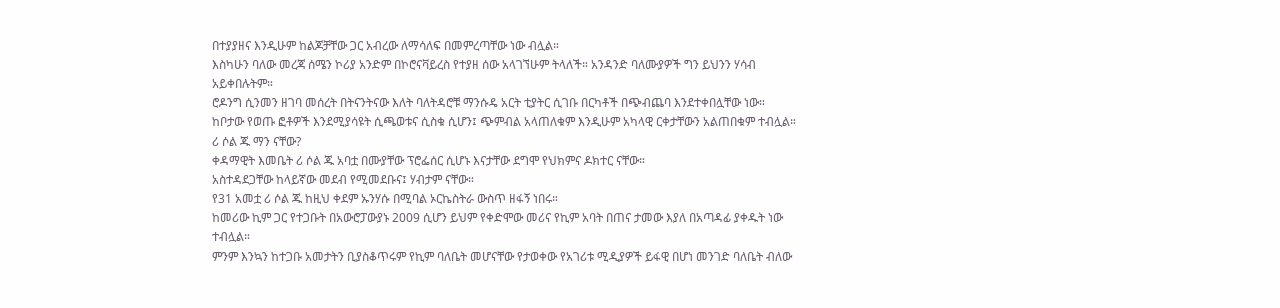በተያያዘና እንዲሁም ከልጆቻቸው ጋር አብረው ለማሳለፍ በመምረጣቸው ነው ብሏል።
እስካሁን ባለው መረጃ ሰሜን ኮሪያ አንድም በኮሮናቫይረስ የተያዘ ሰው አላገኘሁም ትላለች። አንዳንድ ባለሙያዎች ግን ይህንን ሃሳብ አይቀበሉትም።
ሮዶንግ ሲንመን ዘገባ መሰረት በትናንትናው እለት ባለትዳሮቹ ማንሱዴ አርት ቲያትር ሲገቡ በርካቶች በጭብጨባ እንደተቀበሏቸው ነው።
ከቦታው የወጡ ፎቶዎች እንደሚያሳዩት ሲጫወቱና ሲስቁ ሲሆን፤ ጭምብል አላጠለቁም እንዲሁም አካላዊ ርቀታቸውን አልጠበቁም ተብሏል።
ሪ ሶል ጁ ማን ናቸው?
ቀዳማዊት እመቤት ሪ ሶል ጁ አባቷ በሙያቸው ፕሮፌሰር ሲሆኑ እናታቸው ደግሞ የህክምና ዶክተር ናቸው።
አስተዳደጋቸው ከላይኛው መደብ የሚመደቡና፤ ሃብታም ናቸው።
የ31 አመቷ ሪ ሶል ጁ ከዚህ ቀደም ኡንሃሱ በሚባል ኦርኬስትራ ውስጥ ዘፋኝ ነበሩ።
ከመሪው ኪም ጋር የተጋቡት በአውሮፓውያኑ 2009 ሲሆን ይህም የቀድሞው መሪና የኪም አባት በጠና ታመው እያለ በአጣዳፊ ያቀዱት ነው ተብሏል።
ምንም እንኳን ከተጋቡ አመታትን ቢያስቆጥሩም የኪም ባለቤት መሆናቸው የታወቀው የአገሪቱ ሚዲያዎች ይፋዊ በሆነ መንገድ ባለቤት ብለው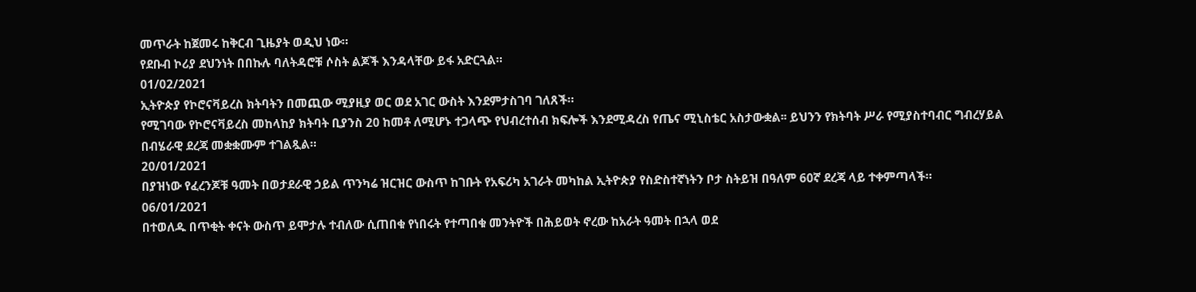መጥራት ከጀመሩ ከቅርብ ጊዜያት ወዲህ ነው።
የደቡብ ኮሪያ ደህንነት በበኩሉ ባለትዳሮቹ ሶስት ልጆች እንዳላቸው ይፋ አድርጓል።
01/02/2021
ኢትዮጵያ የኮሮናቫይረስ ክትባትን በመጪው ሚያዚያ ወር ወደ አገር ውስት እንደምታስገባ ገለጸች።
የሚገባው የኮሮናቫይረስ መከላከያ ክትባት ቢያንስ 20 ከመቶ ለሚሆኑ ተጋላጭ የህብረተሰብ ክፍሎች እንደሚዳረስ የጤና ሚኒስቴር አስታውቋል፡፡ ይህንን የክትባት ሥራ የሚያስተባብር ግብረሃይል በብሄራዊ ደረጃ መቋቋሙም ተገልጿል።
20/01/2021
በያዝነው የፈረንጆቹ ዓመት በወታደራዊ ኃይል ጥንካሬ ዝርዝር ውስጥ ከገቡት የአፍሪካ አገራት መካከል ኢትዮጵያ የስድስተኛነትን ቦታ ስትይዝ በዓለም 60ኛ ደረጃ ላይ ተቀምጣላች።
06/01/2021
በተወለዱ በጥቂት ቀናት ውስጥ ይሞታሉ ተብለው ሲጠበቁ የነበሩት የተጣበቁ መንትዮች በሕይወት ኖረው ከአራት ዓመት በኋላ ወደ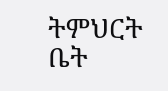ትምህርት ቤት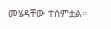መሄዳቸው ተሰምቷል።